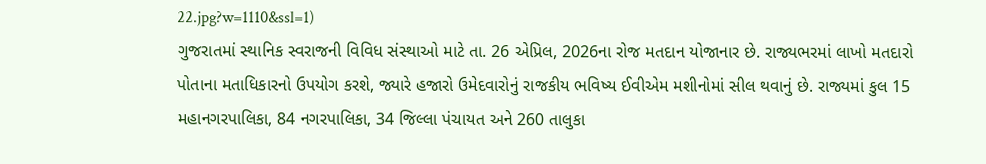22.jpg?w=1110&ssl=1)
ગુજરાતમાં સ્થાનિક સ્વરાજની વિવિધ સંસ્થાઓ માટે તા. 26 એપ્રિલ, 2026ના રોજ મતદાન યોજાનાર છે. રાજ્યભરમાં લાખો મતદારો પોતાના મતાધિકારનો ઉપયોગ કરશે, જ્યારે હજારો ઉમેદવારોનું રાજકીય ભવિષ્ય ઈવીએમ મશીનોમાં સીલ થવાનું છે. રાજ્યમાં કુલ 15 મહાનગરપાલિકા, 84 નગરપાલિકા, 34 જિલ્લા પંચાયત અને 260 તાલુકા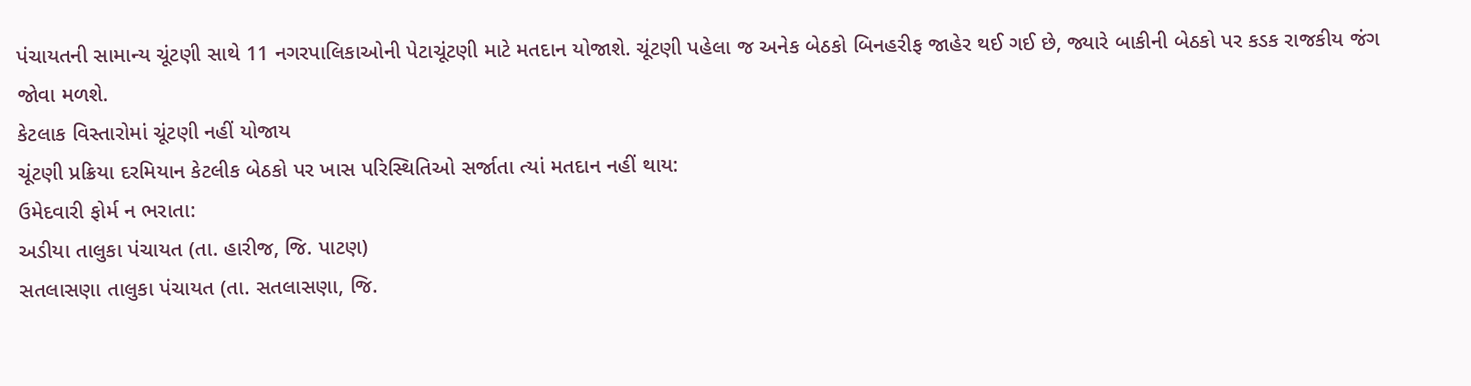પંચાયતની સામાન્ય ચૂંટણી સાથે 11 નગરપાલિકાઓની પેટાચૂંટણી માટે મતદાન યોજાશે. ચૂંટણી પહેલા જ અનેક બેઠકો બિનહરીફ જાહેર થઈ ગઈ છે, જ્યારે બાકીની બેઠકો પર કડક રાજકીય જંગ જોવા મળશે.
કેટલાક વિસ્તારોમાં ચૂંટણી નહીં યોજાય
ચૂંટણી પ્રક્રિયા દરમિયાન કેટલીક બેઠકો પર ખાસ પરિસ્થિતિઓ સર્જાતા ત્યાં મતદાન નહીં થાય:
ઉમેદવારી ફોર્મ ન ભરાતા:
અડીયા તાલુકા પંચાયત (તા. હારીજ, જિ. પાટણ)
સતલાસણા તાલુકા પંચાયત (તા. સતલાસણા, જિ.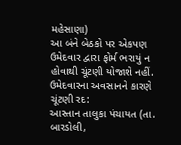મહેસાણા)
આ બંને બેઠકો પર એકપણ ઉમેદવાર દ્વારા ફોર્મ ભરાયું ન હોવાથી ચૂંટણી યોજાશે નહીં.
ઉમેદવારના અવસાનને કારણે ચૂંટણી રદ:
આસ્તાન તાલુકા પંચાયત (તા. બારડોલી,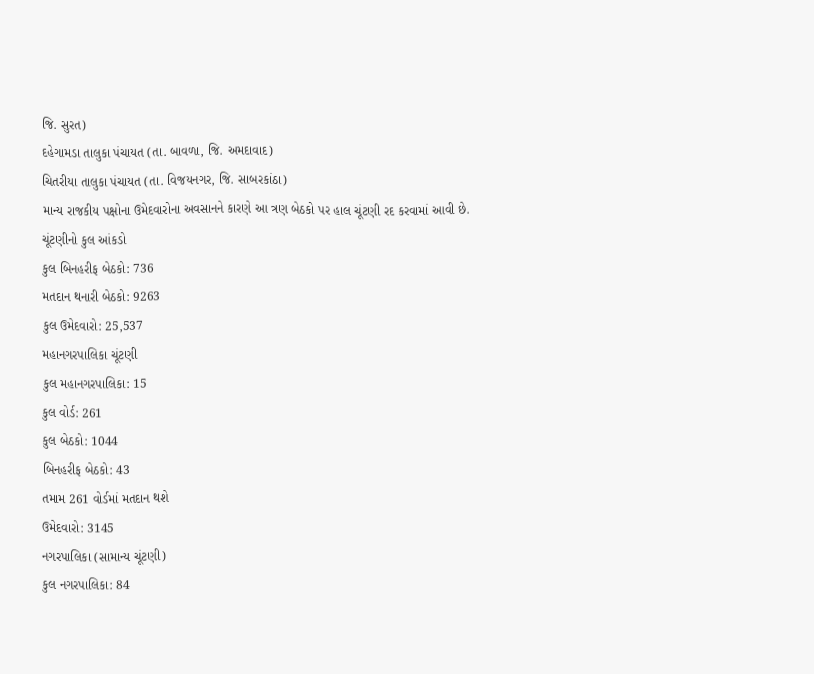જિ. સુરત)
દહેગામડા તાલુકા પંચાયત (તા. બાવળા, જિ. અમદાવાદ)
ચિતરીયા તાલુકા પંચાયત (તા. વિજયનગર, જિ. સાબરકાંઠા)
માન્ય રાજકીય પક્ષોના ઉમેદવારોના અવસાનને કારણે આ ત્રણ બેઠકો પર હાલ ચૂંટણી રદ કરવામાં આવી છે.
ચૂંટણીનો કુલ આંકડો
કુલ બિનહરીફ બેઠકો: 736
મતદાન થનારી બેઠકો: 9263
કુલ ઉમેદવારો: 25,537
મહાનગરપાલિકા ચૂંટણી
કુલ મહાનગરપાલિકા: 15
કુલ વોર્ડ: 261
કુલ બેઠકો: 1044
બિનહરીફ બેઠકો: 43
તમામ 261 વોર્ડમાં મતદાન થશે
ઉમેદવારો: 3145
નગરપાલિકા (સામાન્ય ચૂંટણી)
કુલ નગરપાલિકા: 84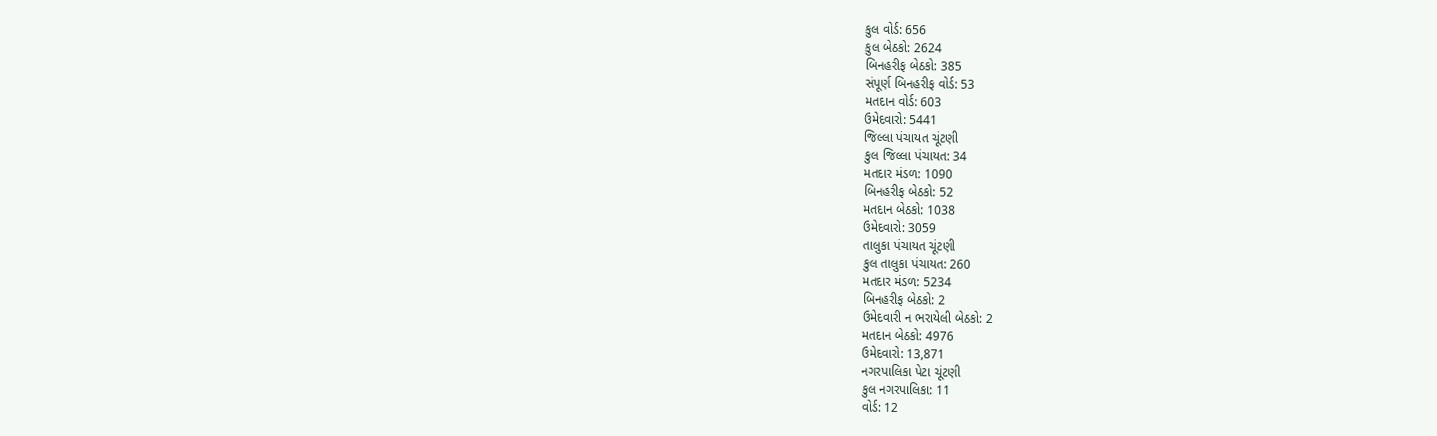કુલ વોર્ડ: 656
કુલ બેઠકો: 2624
બિનહરીફ બેઠકો: 385
સંપૂર્ણ બિનહરીફ વોર્ડ: 53
મતદાન વોર્ડ: 603
ઉમેદવારો: 5441
જિલ્લા પંચાયત ચૂંટણી
કુલ જિલ્લા પંચાયત: 34
મતદાર મંડળ: 1090
બિનહરીફ બેઠકો: 52
મતદાન બેઠકો: 1038
ઉમેદવારો: 3059
તાલુકા પંચાયત ચૂંટણી
કુલ તાલુકા પંચાયત: 260
મતદાર મંડળ: 5234
બિનહરીફ બેઠકો: 2
ઉમેદવારી ન ભરાયેલી બેઠકો: 2
મતદાન બેઠકો: 4976
ઉમેદવારો: 13,871
નગરપાલિકા પેટા ચૂંટણી
કુલ નગરપાલિકા: 11
વોર્ડ: 12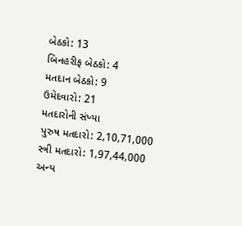બેઠકો: 13
બિનહરીફ બેઠકો: 4
મતદાન બેઠકો: 9
ઉમેદવારો: 21
મતદારોની સંખ્યા
પુરુષ મતદારો: 2,10,71,000
સ્ત્રી મતદારો: 1,97,44,000
અન્ય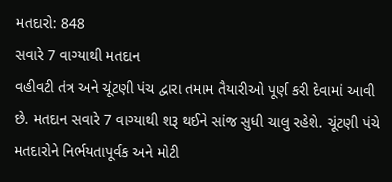મતદારો: 848
સવારે 7 વાગ્યાથી મતદાન
વહીવટી તંત્ર અને ચૂંટણી પંચ દ્વારા તમામ તૈયારીઓ પૂર્ણ કરી દેવામાં આવી છે. મતદાન સવારે 7 વાગ્યાથી શરૂ થઈને સાંજ સુધી ચાલુ રહેશે. ચૂંટણી પંચે મતદારોને નિર્ભયતાપૂર્વક અને મોટી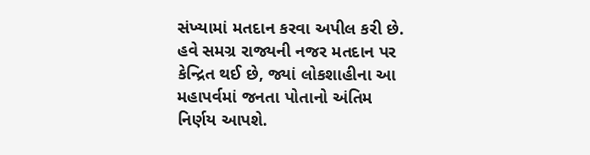સંખ્યામાં મતદાન કરવા અપીલ કરી છે. હવે સમગ્ર રાજ્યની નજર મતદાન પર કેન્દ્રિત થઈ છે, જ્યાં લોકશાહીના આ મહાપર્વમાં જનતા પોતાનો અંતિમ નિર્ણય આપશે.